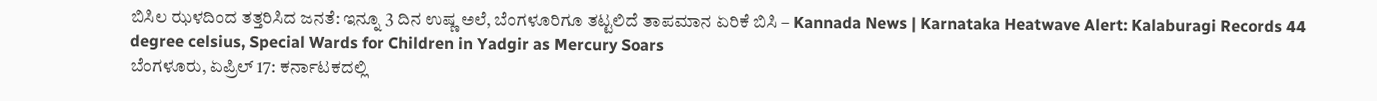ಬಿಸಿಲ ಝಳದಿಂದ ತತ್ತರಿಸಿದ ಜನತೆ: ಇನ್ನೂ 3 ದಿನ ಉಷ್ಣ ಅಲೆ, ಬೆಂಗಳೂರಿಗೂ ತಟ್ಟಲಿದೆ ತಾಪಮಾನ ಏರಿಕೆ ಬಿಸಿ – Kannada News | Karnataka Heatwave Alert: Kalaburagi Records 44 degree celsius, Special Wards for Children in Yadgir as Mercury Soars
ಬೆಂಗಳೂರು, ಏಪ್ರಿಲ್ 17: ಕರ್ನಾಟಕದಲ್ಲಿ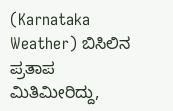(Karnataka Weather) ಬಿಸಿಲಿನ ಪ್ರತಾಪ ಮಿತಿಮೀರಿದ್ದು,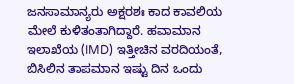ಜನಸಾಮಾನ್ಯರು ಅಕ್ಷರಶಃ ಕಾದ ಕಾವಲಿಯ ಮೇಲೆ ಕುಳಿತಂತಾಗಿದ್ದಾರೆ. ಹವಾಮಾನ ಇಲಾಖೆಯ (IMD) ಇತ್ತೀಚಿನ ವರದಿಯಂತೆ, ಬಿಸಿಲಿನ ತಾಪಮಾನ ಇಷ್ಟು ದಿನ ಒಂದು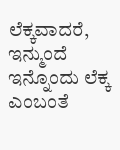ಲೆಕ್ಕವಾದರೆ, ಇನ್ಮುಂದೆ ಇನ್ನೊಂದು ಲೆಕ್ಕ ಎಂಬಂತೆ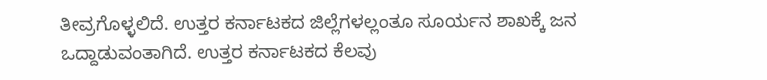ತೀವ್ರಗೊಳ್ಳಲಿದೆ. ಉತ್ತರ ಕರ್ನಾಟಕದ ಜಿಲ್ಲೆಗಳಲ್ಲಂತೂ ಸೂರ್ಯನ ಶಾಖಕ್ಕೆ ಜನ ಒದ್ದಾಡುವಂತಾಗಿದೆ. ಉತ್ತರ ಕರ್ನಾಟಕದ ಕೆಲವು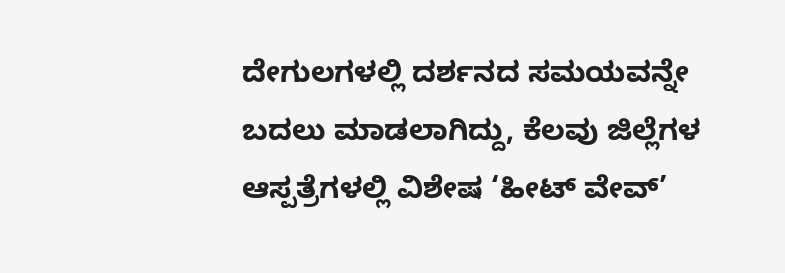ದೇಗುಲಗಳಲ್ಲಿ ದರ್ಶನದ ಸಮಯವನ್ನೇ ಬದಲು ಮಾಡಲಾಗಿದ್ದು, ಕೆಲವು ಜಿಲ್ಲೆಗಳ ಆಸ್ಪತ್ರೆಗಳಲ್ಲಿ ವಿಶೇಷ ‘ಹೀಟ್ ವೇವ್’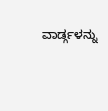ವಾರ್ಡ್ಗಳನ್ನು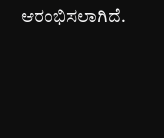ಆರಂಭಿಸಲಾಗಿದೆ.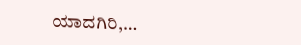ಯಾದಗಿರಿ,…